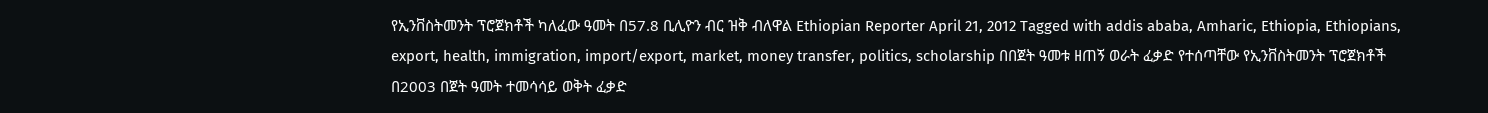የኢንቨስትመንት ፕሮጀክቶች ካለፈው ዓመት በ57.8 ቢሊዮን ብር ዝቅ ብለዋል Ethiopian Reporter April 21, 2012 Tagged with addis ababa, Amharic, Ethiopia, Ethiopians, export, health, immigration, import/export, market, money transfer, politics, scholarship በበጀት ዓመቱ ዘጠኝ ወራት ፈቃድ የተሰጣቸው የኢንቨስትመንት ፕሮጀክቶች በ2003 በጀት ዓመት ተመሳሳይ ወቅት ፈቃድ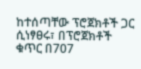ከተሰጣቸው ፕሮጀክቶች ጋር ሲነፃፀሩ፣ በፕሮጀክቶች ቁጥር በ707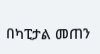በካፒታል መጠን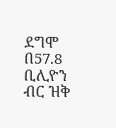ደግሞ በ57.8 ቢሊዮን ብር ዝቅ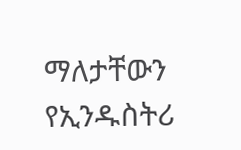ማለታቸውን የኢንዱስትሪ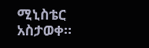ሚኒስቴር አስታወቀ፡፡